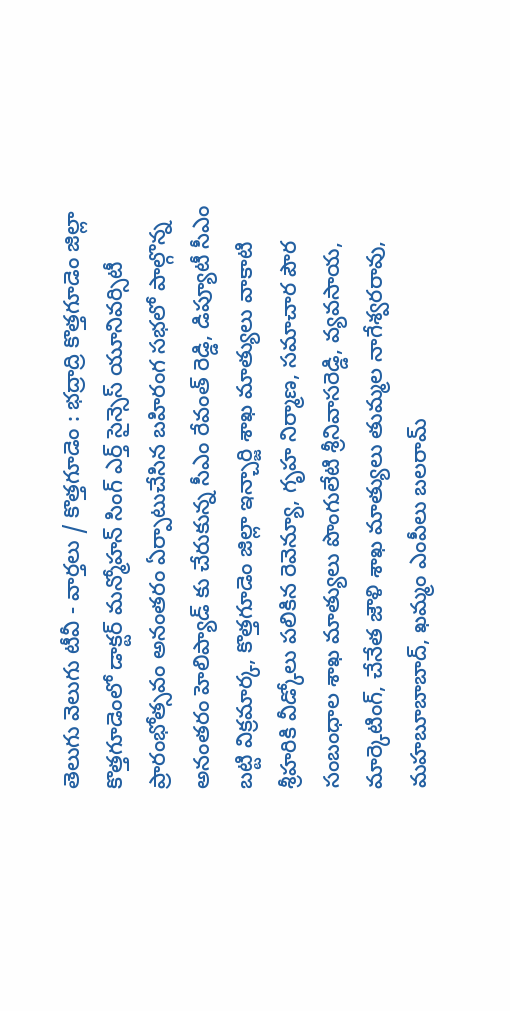తెలుగు వెలుగు టీవీ - వార్తలు / కొత్తగూడెం : భద్రాద్రి కొత్తగూడెం జిల్లా కొత్తగూడెంలో డాక్టర్ మన్మోహన్ సింగ్ ఎర్త్ సైన్సెస్ యూనివర్సిటీ ప్రారంభోత్సవం అనంతరం ఏర్పాటుచేసిన బహిరంగ సభలో పాల్గొన్న అనంతరం హెలిప్యాడ్ కు చేరుకున్న సీఎం రేవంత్ రెడ్డి, డిప్యూటీ సీఎం బట్టి విక్రమార్క, కొత్తగూడెం జిల్లా ఇన్చార్జి శాఖ మాత్యులు వాకాటి శ్రీహరికి వీడ్కోలు పలికిన రెవెన్యూ, గృహ నిర్మాణ, సమాచార పౌర సంబంధాల శాఖ మాత్యులు పొంగులేటి శ్రీనివాసరెడ్డి, వ్యవసాయ, మార్కెటింగ్, చేనేత జౌళి శాఖ మాత్యులు తుమ్మల నాగేశ్వరరావు, మహబూబాబాద్, ఖమ్మం ఎంపీలు బలరామ్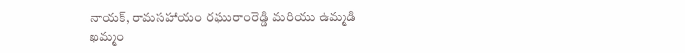నాయక్, రామసహాయం రఘురాంరెడ్డి మరియు ఉమ్మడి ఖమ్మం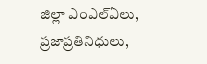జిల్లా ఎంఎల్ఏలు, ప్రజాప్రతినిధులు,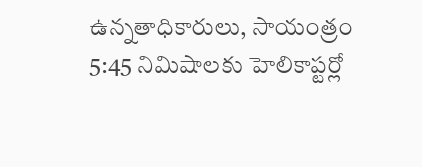ఉన్నతాధికారులు, సాయంత్రం 5:45 నిమిషాలకు హెలికాప్టర్లో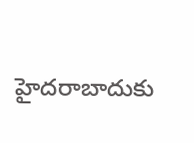హైదరాబాదుకు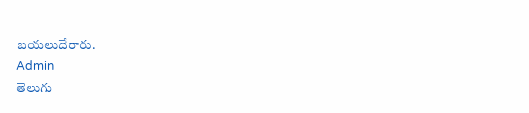బయలుదేరారు.
Admin
తెలుగు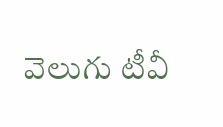వెలుగు టీవీ